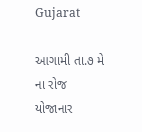Gujarat

આગામી તા.૭ મે ના રોજ યોજાનાર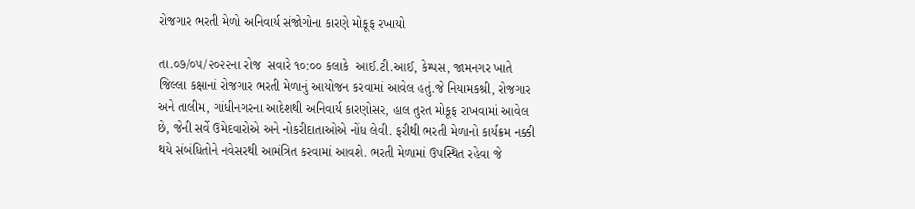રોજગાર ભરતી મેળો અનિવાર્ય સંજોગોના કારણે મોકૂફ રખાયો

તા.૦૭/૦૫/૨૦૨૨ના રોજ  સવારે ૧૦:૦૦ કલાકે  આઈ.ટી.આઈ, કેમ્પસ, જામનગર ખાતે જિલ્લા કક્ષાનાં રોજગાર ભરતી મેળાનું આયોજન કરવામાં આવેલ હતું.જે નિયામકશ્રી, રોજગાર અને તાલીમ, ગાંધીનગરના આદેશથી અનિવાર્ય કારણોસર, હાલ તુરત મોકૂફ રાખવામાં આવેલ છે, જેની સર્વે ઉમેદવારોએ અને નોકરીદાતાઓએ નોંધ લેવી. ફરીથી ભરતી મેળાનો કાર્યક્રમ નક્કી થયે સંબંધિતોને નવેસરથી આમંત્રિત કરવામાં આવશે. ભરતી મેળામાં ઉપસ્થિત રહેવા જે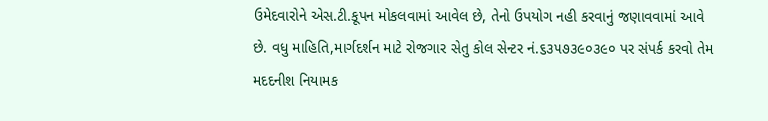ઉમેદવારોને એસ.ટી.કૂપન મોકલવામાં આવેલ છે, તેનો ઉપયોગ નહી કરવાનું જણાવવામાં આવે છે. વધુ માહિતિ,માર્ગદર્શન માટે રોજગાર સેતુ કોલ સેન્ટર નં.૬૩૫૭૩૯૦૩૯૦ પર સંપર્ક કરવો તેમ મદદનીશ નિયામક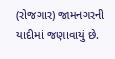(રોજગાર) જામનગરની યાદીમાં જણાવાયું છે.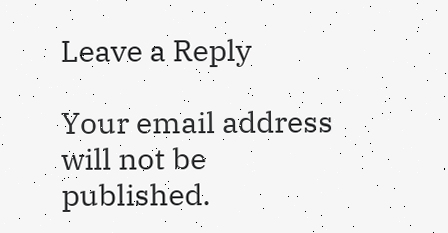Leave a Reply

Your email address will not be published.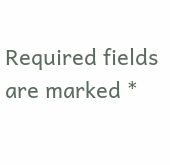Required fields are marked *